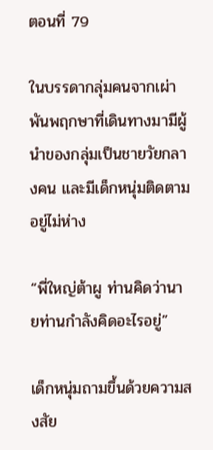ตอนที่ 79

ในบรรดากลุ่มคนจากเผ่าพันพฤกษาที่เดินทางมามีผู้นำของกลุ่มเป็นชายวัยกลางคน และมีเด็กหนุ่มติดตามอยู่ไม่ห่าง

“พี่ใหญ่ต้าผู ท่านคิดว่านายท่านกำลังคิดอะไรอยู่”

เด็กหนุ่มถามขึ้นด้วยความสงสัย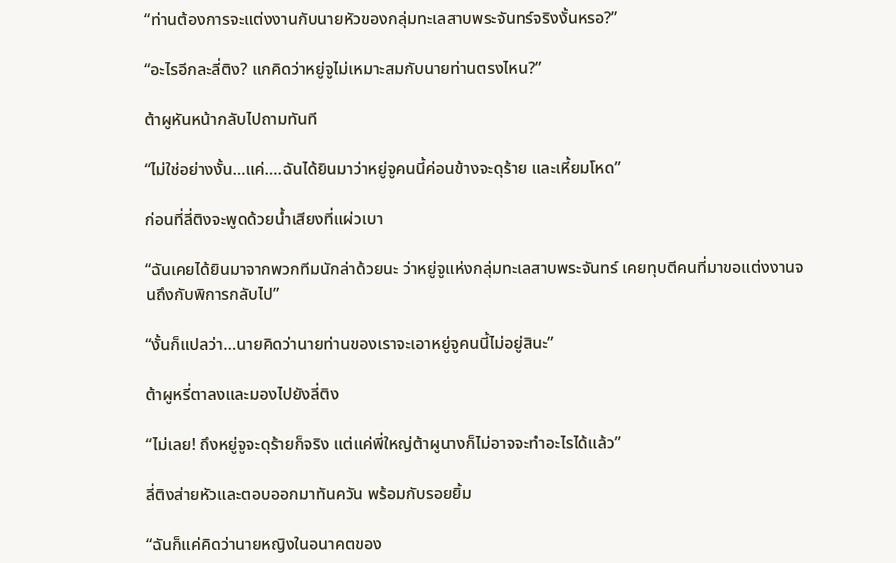“ท่านต้องการจะแต่งงานกับนายหัวของกลุ่มทะเลสาบพระจันทร์จริงงั้นหรอ?”

“อะไรอีกละลี่ติง? แกคิดว่าหยู่จูไม่เหมาะสมกับนายท่านตรงไหน?”

ต้าผูหันหน้ากลับไปถามทันที

“ไม่ใช่อย่างงั้น…แค่….ฉันได้ยินมาว่าหยู่จูคนนี้ค่อนข้างจะดุร้าย และเหี้ยมโหด”

ก่อนที่ลี่ติงจะพูดด้วยน้ำเสียงที่แผ่วเบา

“ฉันเคยได้ยินมาจากพวกทีมนักล่าด้วยนะ ว่าหยู่จูแห่งกลุ่มทะเลสาบพระจันทร์ เคยทุบตีคนที่มาขอแต่งงานจนถึงกับพิการกลับไป”

“งั้นก็แปลว่า…นายคิดว่านายท่านของเราจะเอาหยู่จูคนนี้ไม่อยู่สินะ”

ต้าผูหรี่ตาลงและมองไปยังลี่ติง

“ไม่เลย! ถึงหยู่จูจะดุร้ายก็จริง แต่แค่พี่ใหญ่ต้าผูนางก็ไม่อาจจะทำอะไรได้แล้ว”

ลี่ติงส่ายหัวและตอบออกมาทันควัน พร้อมกับรอยยิ้ม

“ฉันก็แค่คิดว่านายหญิงในอนาคตของ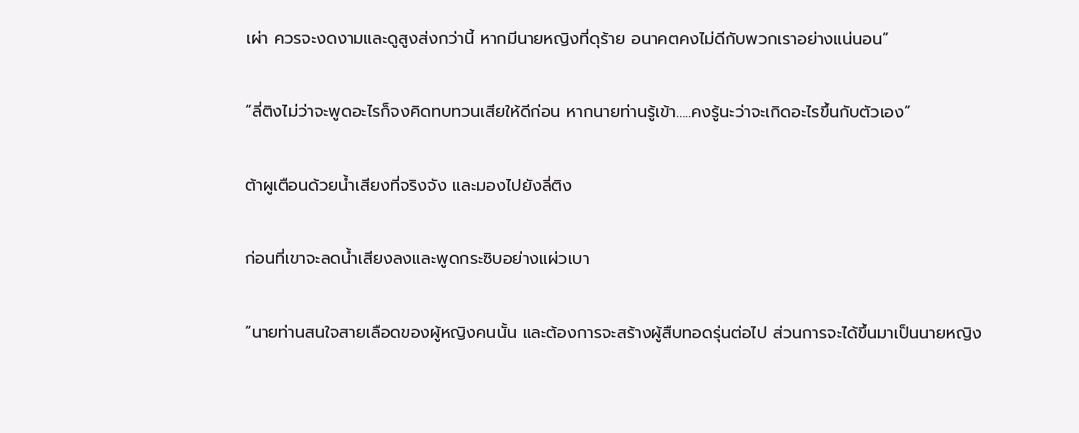เผ่า ควรจะงดงามและดูสูงส่งกว่านี้ หากมีนายหญิงที่ดุร้าย อนาคตคงไม่ดีกับพวกเราอย่างแน่นอน”

“ลี่ติงไม่ว่าจะพูดอะไรก็จงคิดทบทวนเสียให้ดีก่อน หากนายท่านรู้เข้า…..คงรู้นะว่าจะเกิดอะไรขึ้นกับตัวเอง”

ต้าผูเตือนด้วยน้ำเสียงที่จริงจัง และมองไปยังลี่ติง

ก่อนที่เขาจะลดน้ำเสียงลงและพูดกระซิบอย่างแผ่วเบา

“นายท่านสนใจสายเลือดของผู้หญิงคนนั้น และต้องการจะสร้างผู้สืบทอดรุ่นต่อไป ส่วนการจะได้ขึ้นมาเป็นนายหญิง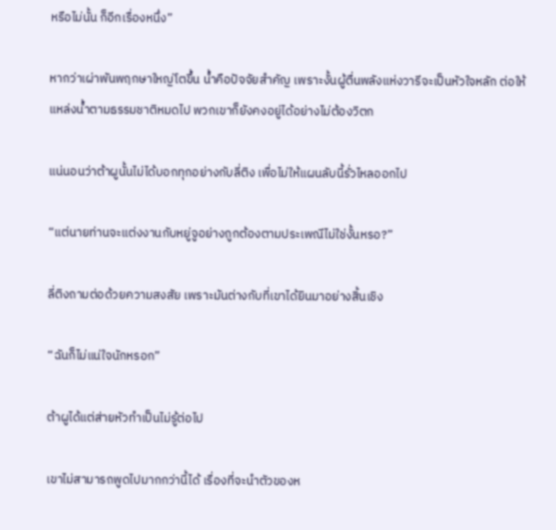หรือไม่นั้น ก็อีกเรื่องหนึ่ง”

หากว่าเผ่าพันพฤกษาใหญ่โตขึ้น น้ำคือปัจจัยสำคัญ เพราะงั้นผู้ตื่นพลังแห่งวารีจะเป็นหัวใจหลัก ต่อให้แหล่งน้ำตามธรรมชาติหมดไป พวกเขาก็ยังคงอยู่ได้อย่างไม่ต้องวิตก

แน่นอนว่าต้าผูนั้นไม่ได้บอกทุกอย่างกับลี่ติง เพื่อไม่ให้แผนลับนี้รั่วไหลออกไป

“แต่นายท่านจะแต่งงานกับหยู่จูอย่างถูกต้องตามประเพณีไม่ใช่งั้นหรอ?”

ลี่ติงถามต่อด้วยความสงสัย เพราะมันต่างกับที่เขาได้ยินมาอย่างสิ้นเชิง

“ฉันก็ไม่แน่ใจนักหรอก”

ต้าผูได้แต่ส่ายหัวทำเป็นไม่รู้ต่อไป

เขาไม่สามารถพูดไปมากกว่านี้ได้ เรื่องที่จะนำตัวของห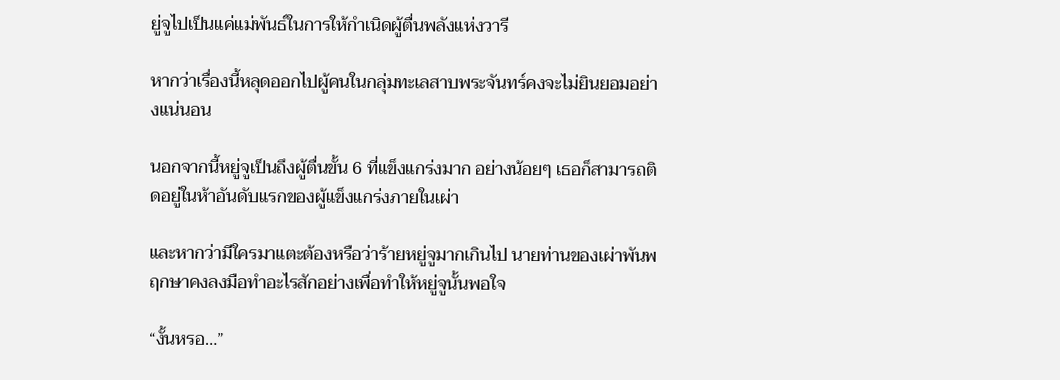ยู่จูไปเป็นแค่แม่พันธ์ในการให้กำเนิดผู้ตื่นพลังแห่งวารี

หากว่าเรื่องนี้หลุดออกไปผู้คนในกลุ่มทะเลสาบพระจันทร์คงจะไม่ยินยอมอย่างแน่นอน

นอกจากนี้หยู่จูเป็นถึงผู้ตื่นขั้น 6 ที่แข็งแกร่งมาก อย่างน้อยๆ เธอก็สามารถติดอยู่ในห้าอันดับแรกของผู้แข็งแกร่งภายในเผ่า

และหากว่ามีใครมาแตะต้องหรือว่าร้ายหยู่จูมากเกินไป นายท่านของเผ่าพันพฤกษาคงลงมือทำอะไรสักอย่างเพื่อทำให้หยู่จูนั้นพอใจ

“งั้นหรอ…”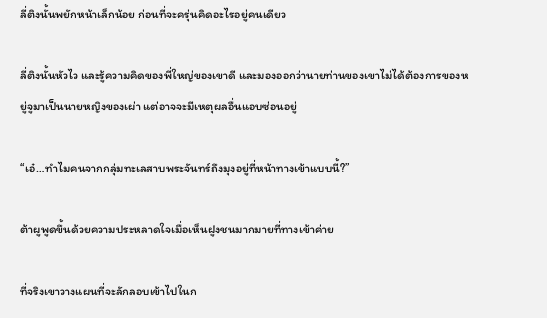ลี่ติงนั้นพยักหน้าเล็กน้อย ก่อนที่จะครุ่นคิดอะไรอยู่คนเดียว

ลี่ติงนั้นหัวไว และรู้ความคิดของพี่ใหญ่ของเขาดี และมองออกว่านายท่านของเขาไม่ได้ต้องการของหยู่จูมาเป็นนายหญิงของเผ่า แต่อาจจะมีเหตุผลอื่นแอบซ่อนอยู่

“เอ๋…ทำไมคนจากกลุ่มทะเลสาบพระจันทร์ถึงมุงอยู่ที่หน้าทางเข้าแบบนี้?”

ต้าผูพูดขึ้นด้วยความประหลาดใจเมื่อเห็นฝูงชนมากมายที่ทางเข้าค่าย

ที่จริงเขาวางแผนที่จะลักลอบเข้าไปในก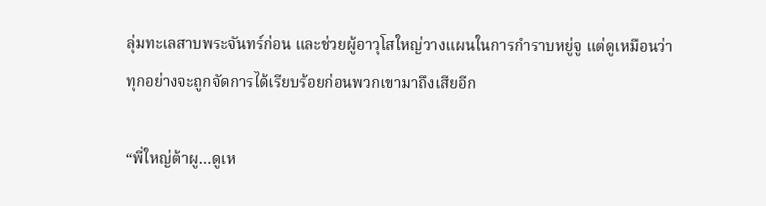ลุ่มทะเลสาบพระจันทร์ก่อน และช่วยผู้อาวุโสใหญ่วางแผนในการกำราบหยู่จู แต่ดูเหมือนว่าทุกอย่างจะถูกจัดการได้เรียบร้อยก่อนพวกเขามาถึงเสียอีก

“พี่ใหญ่ต้าผู…ดูเห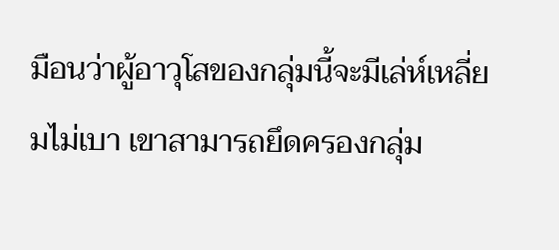มือนว่าผู้อาวุโสของกลุ่มนี้จะมีเล่ห์เหลี่ยมไม่เบา เขาสามารถยึดครองกลุ่ม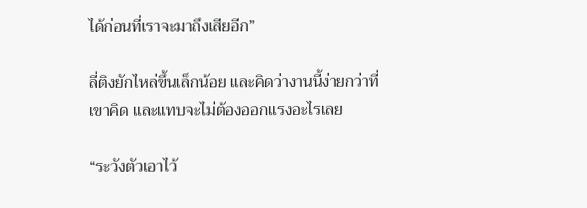ได้ก่อนที่เราจะมาถึงเสียอีก”

ลี่ติงยักไหล่ขึ้นเล็กน้อย และคิดว่างานนี้ง่ายกว่าที่เขาคิด และแทบจะไม่ต้องออกแรงอะไรเลย

“ระวังตัวเอาไว้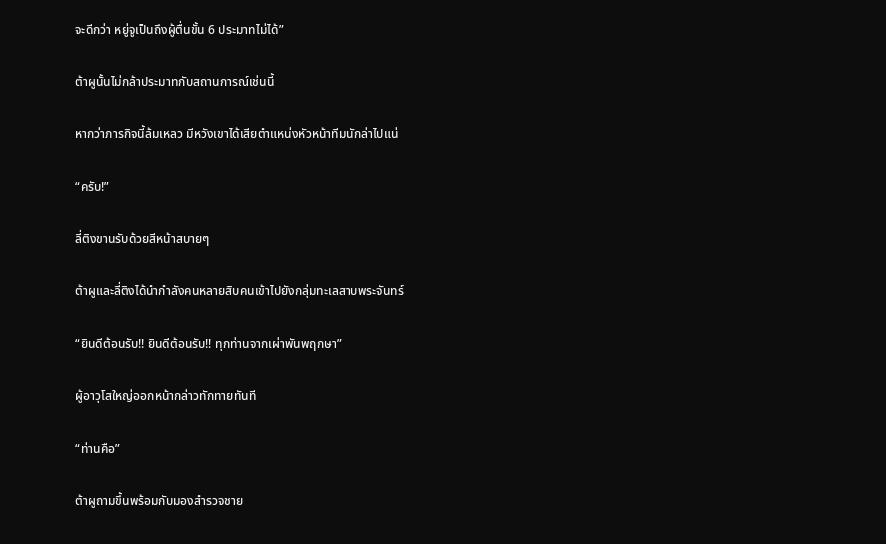จะดีกว่า หยู่จูเป็นถึงผู้ตื่นขั้น 6 ประมาทไม่ได้”

ต้าผูนั้นไม่กล้าประมาทกับสถานการณ์เช่นนี้

หากว่าภารกิจนี้ล้มเหลว มีหวังเขาได้เสียตำแหน่งหัวหน้าทีมนักล่าไปแน่

“ครับ!”

ลี่ติงขานรับด้วยสีหน้าสบายๆ

ต้าผูและลี่ติงได้นำกำลังคนหลายสิบคนเข้าไปยังกลุ่มทะเลสาบพระจันทร์

“ยินดีต้อนรับ!! ยินดีต้อนรับ!! ทุกท่านจากเผ่าพันพฤกษา”

ผู้อาวุโสใหญ่ออกหน้ากล่าวทักทายทันที

“ท่านคือ”

ต้าผูถามขึ้นพร้อมกับมองสำรวจชาย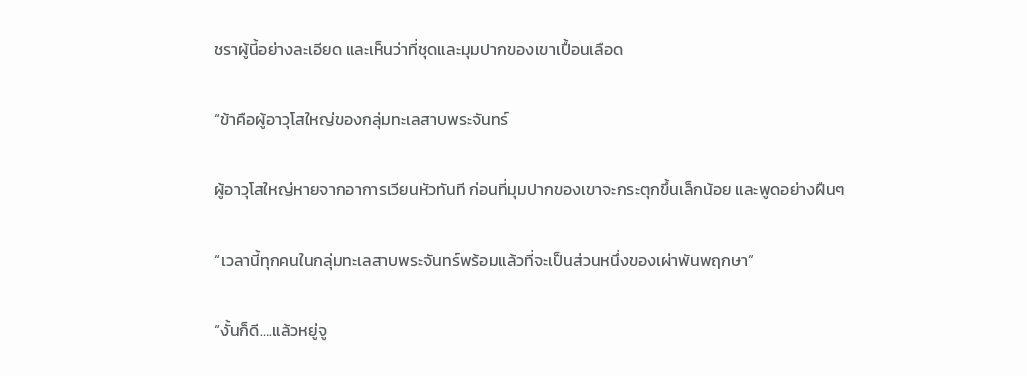ชราผู้นี้อย่างละเอียด และเห็นว่าที่ชุดและมุมปากของเขาเปื้อนเลือด

“ข้าคือผู้อาวุโสใหญ่ของกลุ่มทะเลสาบพระจันทร์

ผู้อาวุโสใหญ่หายจากอาการเวียนหัวทันที ก่อนที่มุมปากของเขาจะกระตุกขึ้นเล็กน้อย และพูดอย่างฝืนๆ

“เวลานี้ทุกคนในกลุ่มทะเลสาบพระจันทร์พร้อมแล้วที่จะเป็นส่วนหนึ่งของเผ่าพันพฤกษา”

“งั้นก็ดี….แล้วหยู่จู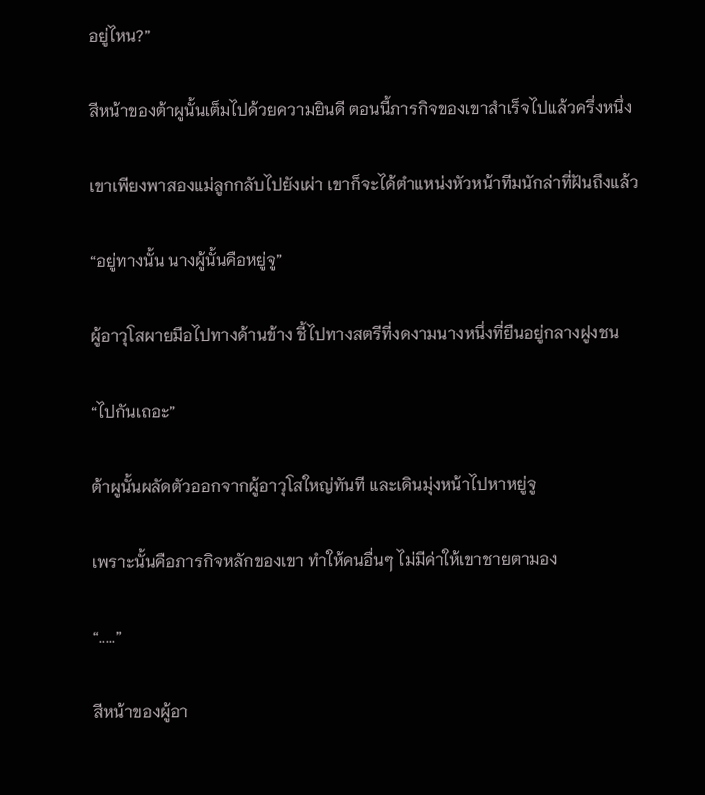อยู่ไหน?”

สีหน้าของต้าผูนั้นเต็มไปด้วยความยินดี ตอนนี้ภารกิจของเขาสำเร็จไปแล้วครึ่งหนึ่ง

เขาเพียงพาสองแม่ลูกกลับไปยังเผ่า เขาก็จะได้ตำแหน่งหัวหน้าทีมนักล่าที่ฝันถึงแล้ว

“อยู่ทางนั้น นางผู้นั้นคือหยู่จู”

ผู้อาวุโสผายมือไปทางด้านข้าง ชี้ไปทางสตรีที่งดงามนางหนึ่งที่ยืนอยู่กลางฝูงชน

“ไปกันเถอะ”

ต้าผูนั้นผลัดตัวออกจากผู้อาวุโสใหญ่ทันที และเดินมุ่งหน้าไปหาหยู่จู

เพราะนั้นคือภารกิจหลักของเขา ทำให้คนอื่นๆ ไม่มีค่าให้เขาชายตามอง

“.....”

สีหน้าของผู้อา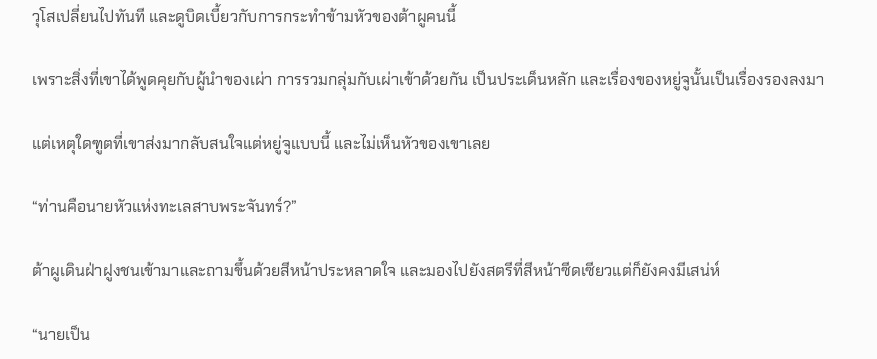วุโสเปลี่ยนไปทันที และดูบิดเบี้ยวกับการกระทำข้ามหัวของต้าผูคนนี้

เพราะสิ่งที่เขาได้พูดคุยกับผู้นำของเผ่า การรวมกลุ่มกับเผ่าเข้าด้วยกัน เป็นประเด็นหลัก และเรื่องของหยู่จูนั้นเป็นเรื่องรองลงมา

แต่เหตุใดฑูตที่เขาส่งมากลับสนใจแต่หยู่จูแบบนี้ และไม่เห็นหัวของเขาเลย

“ท่านคือนายหัวแห่งทะเลสาบพระจันทร์?”

ต้าผูเดินฝ่าฝูงชนเข้ามาและถามขึ้นด้วยสีหน้าประหลาดใจ และมองไปยังสตรีที่สีหน้าซีดเซียวแต่ก็ยังคงมีเสน่ห์

“นายเป็น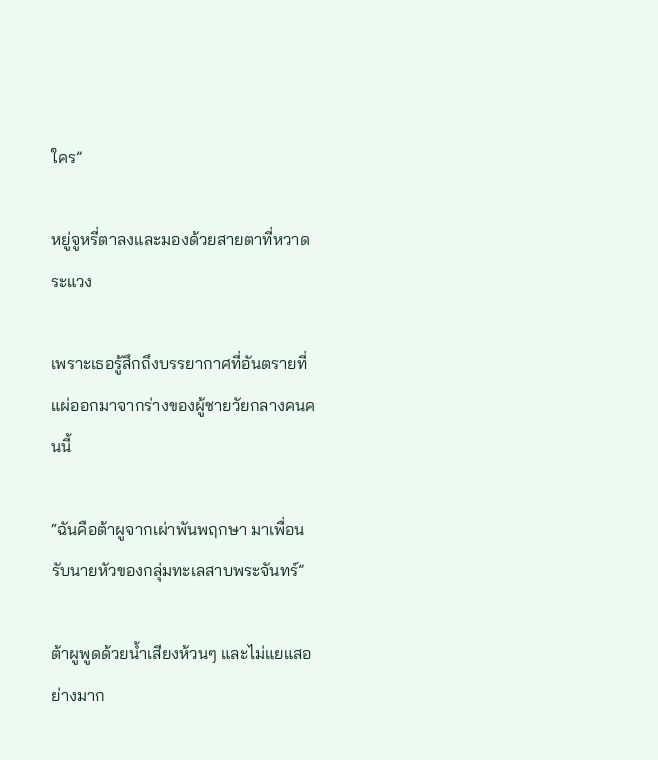ใคร”

หยู่จูหรี่ตาลงและมองด้วยสายตาที่หวาดระแวง

เพราะเธอรู้สึกถึงบรรยากาศที่อันตรายที่แผ่ออกมาจากร่างของผู้ชายวัยกลางคนคนนี้

“ฉันคือต้าผูจากเผ่าพันพฤกษา มาเพื่อนรับนายหัวของกลุ่มทะเลสาบพระจันทร์”

ต้าผูพูดด้วยน้ำเสียงห้วนๆ และไม่แยแสอย่างมาก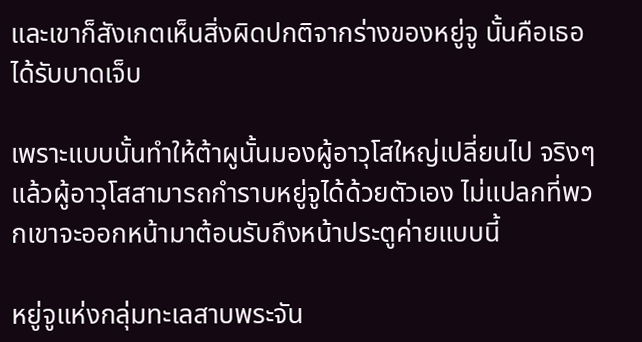และเขาก็สังเกตเห็นสิ่งผิดปกติจากร่างของหยู่จู นั้นคือเธอได้รับบาดเจ็บ

เพราะแบบนั้นทำให้ต้าผูนั้นมองผู้อาวุโสใหญ่เปลี่ยนไป จริงๆ แล้วผู้อาวุโสสามารถกำราบหยู่จูได้ด้วยตัวเอง ไม่แปลกที่พวกเขาจะออกหน้ามาต้อนรับถึงหน้าประตูค่ายแบบนี้

หยู่จูแห่งกลุ่มทะเลสาบพระจัน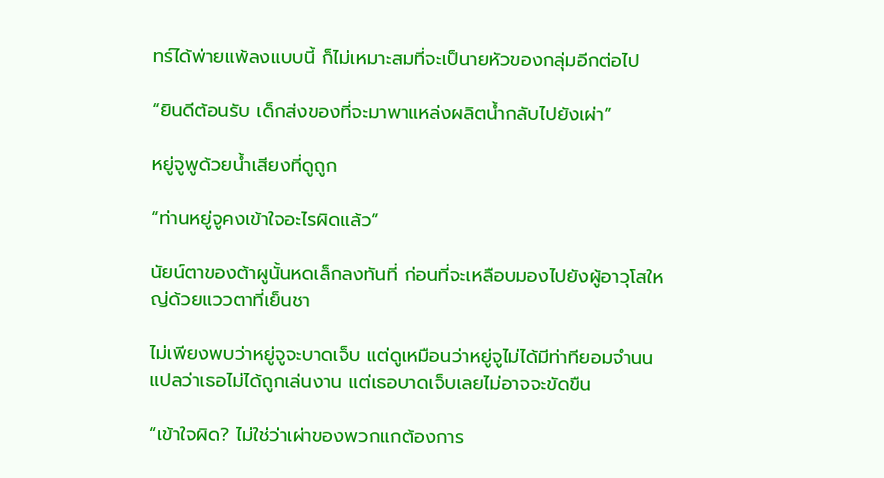ทร์ได้พ่ายแพ้ลงแบบนี้ ก็ไม่เหมาะสมที่จะเป็นายหัวของกลุ่มอีกต่อไป

“ยินดีต้อนรับ เด็กส่งของที่จะมาพาแหล่งผลิตน้ำกลับไปยังเผ่า”

หยู่จูพูด้วยน้ำเสียงที่ดูถูก

“ท่านหยู่จูคงเข้าใจอะไรผิดแล้ว”

นัยน์ตาของต้าผูนั้นหดเล็กลงทันที่ ก่อนที่จะเหลือบมองไปยังผู้อาวุโสใหญ่ด้วยแววตาที่เย็นชา

ไม่เพียงพบว่าหยู่จูจะบาดเจ็บ แต่ดูเหมือนว่าหยู่จูไม่ได้มีท่าทียอมจำนน แปลว่าเธอไม่ได้ถูกเล่นงาน แต่เธอบาดเจ็บเลยไม่อาจจะขัดขืน

“เข้าใจผิด? ไม่ใช่ว่าเผ่าของพวกแกต้องการ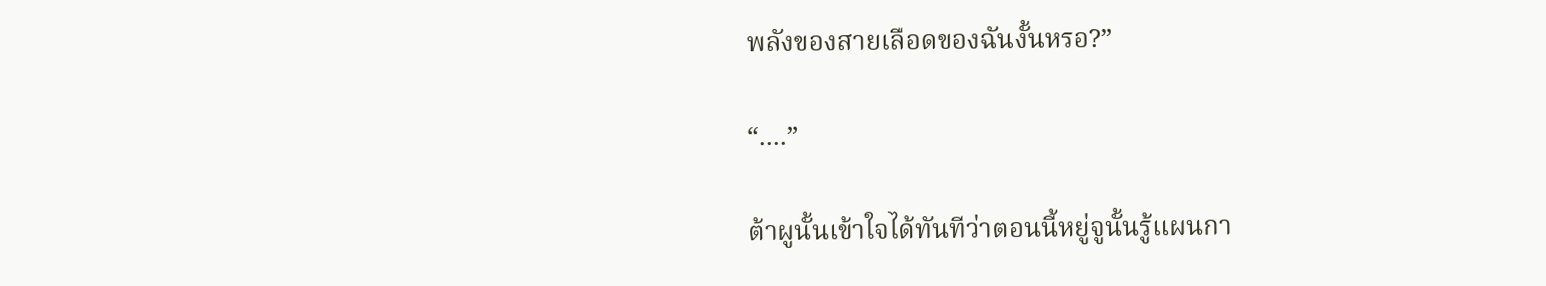พลังของสายเลือดของฉันงั้นหรอ?”

“....”

ต้าผูนั้นเข้าใจได้ทันทีว่าตอนนี้หยู่จูนั้นรู้แผนกา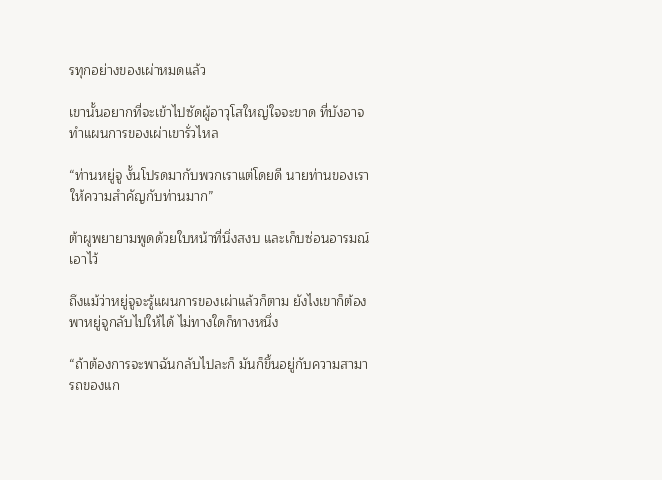รทุกอย่างของเผ่าหมดแล้ว

เขานั้นอยากที่จะเข้าไปซัดผู้อาวุโสใหญ่ใจจะขาด ที่บังอาจทำแผนการของเผ่าเขารั่วไหล

“ท่านหยู่จู งั้นโปรดมากับพวกเราแต่โดยดี นายท่านของเราให้ความสำคัญกับท่านมาก”

ต้าผูพยายามพูดด้วยใบหน้าที่นิ่งสงบ และเก็บซ่อนอารมณ์เอาไว้

ถึงแม้ว่าหยู่จูจะรู้แผนการของเผ่าแล้วก็ตาม ยังไงเขาก็ต้องพาหยู่จูกลับไปให้ได้ ไม่ทางใดก็ทางหนึ่ง

“ถ้าต้องการจะพาฉันกลับไปละก็ มันก็ขึ้นอยู่กับความสามารถของแก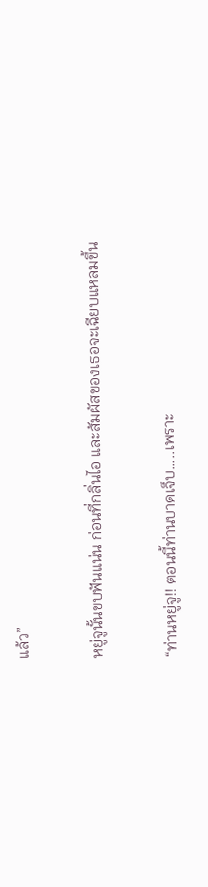แล้ว”

หยู่จูนั้นขบฟันแน่น ก่อนที่กลิ่นไอ และสัมผัสของเธอจะเฉียบแหลมขึ้น

“ท่านหยู่จู!! ตอนนี้ท่านบาดเจ็บ…..เพราะ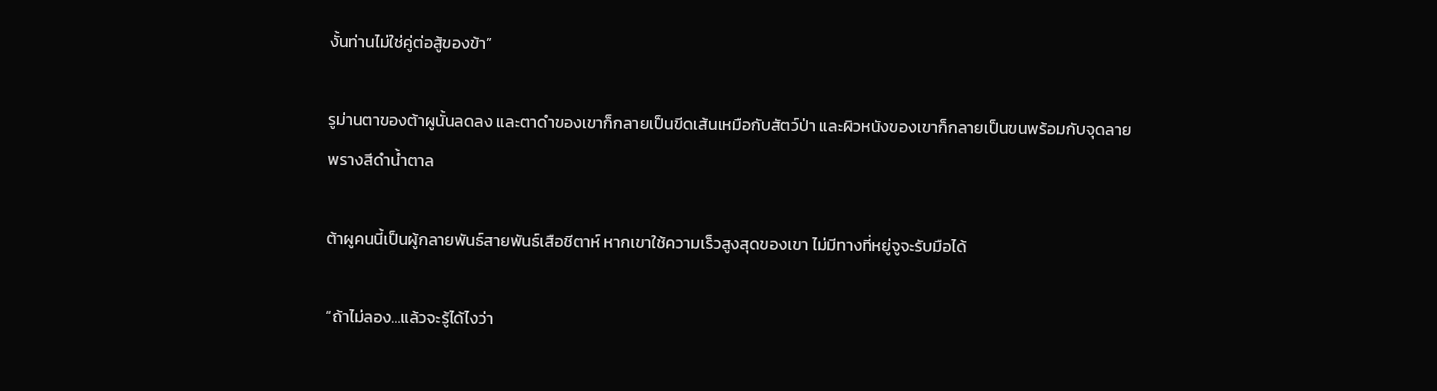งั้นท่านไม่ใช่คู่ต่อสู้ของข้า”

รูม่านตาของต้าผูนั้นลดลง และตาดำของเขาก็กลายเป็นขีดเส้นเหมือกับสัตว์ป่า และผิวหนังของเขาก็กลายเป็นขนพร้อมกับจุดลายพรางสีดำน้ำตาล

ต้าผูคนนี้เป็นผู้กลายพันธ์สายพันธ์เสือชีตาห์ หากเขาใช้ความเร็วสูงสุดของเขา ไม่มีทางที่หยู่จูจะรับมือได้

“ถ้าไม่ลอง…แล้วจะรู้ได้ไงว่า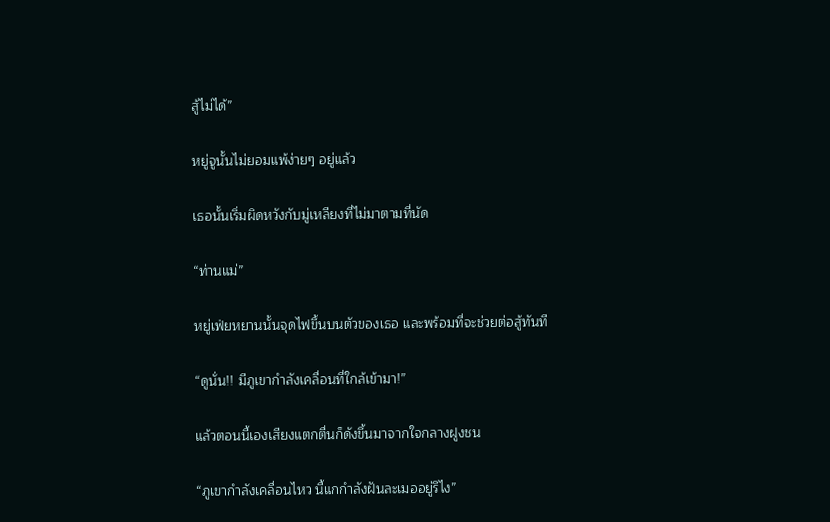สู้ไม่ได้”

หยู่จูนั้นไม่ยอมแพ้ง่ายๆ อยู่แล้ว

เธอนั้นเริ่มผิดหวังกับมู่เหลียงที่ไม่มาตามที่นัด

“ท่านแม่”

หยู่เฟ่ยหยานนั้นจุดไฟขึ้นบนตัวของเธอ และพร้อมที่จะช่วยต่อสู้ทันที

“ดูนั่น!! มีภูเขากำลังเคลื่อนที่ใกล้เข้ามา!”

แล้วตอนนี้เองเสียงแตกตื่นก็ดังขึ้นมาจากใจกลางฝูงชน

“ภูเขากำลังเคลื่อนไหว นี้แกกำลังฝันละเมออยู่รึไง”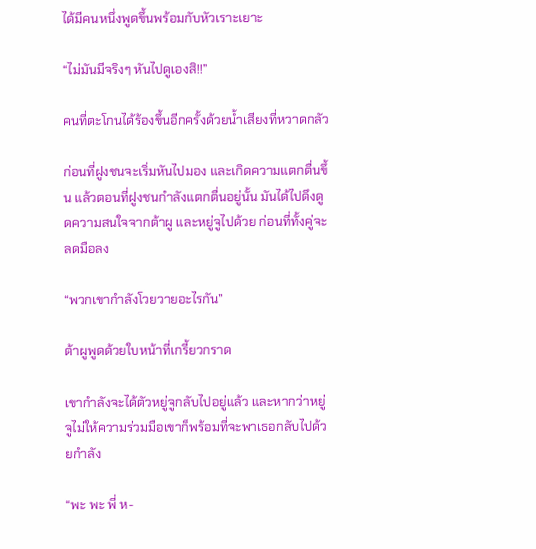ได้มีคนหนึ่งพูดขึ้นพร้อมกับหัวเราะเยาะ

“ไม่มันมีจริงๆ หันไปดูเองสิ!!”

คนที่ตะโกนได้ร้องขึ้นอีกครั้งด้วยน้ำเสียงที่หวาดกลัว

ก่อนที่ฝูงชนจะเริ่มหันไปมอง และเกิดความแตกตื่นขึ้น แล้วตอนที่ฝูงชนกำลังแตกตื่นอยู่นั้น มันได้ไปดึงดูดความสนใจจากต้าผู และหยู่จูไปด้วย ก่อนที่ทั้งคู่จะลดมือลง

“พวกเขากำลังโวยวายอะไรกัน”

ต้าผูพูดด้วยใบหน้าที่เกรี้ยวกราด

เขากำลังจะได้ตัวหยู่จูกลับไปอยู่แล้ว และหากว่าหยู่จูไม่ให้ความร่วมมือเขาก็พร้อมที่จะพาเธอกลับไปด้วยกำลัง

“พะ พะ พี่ ห-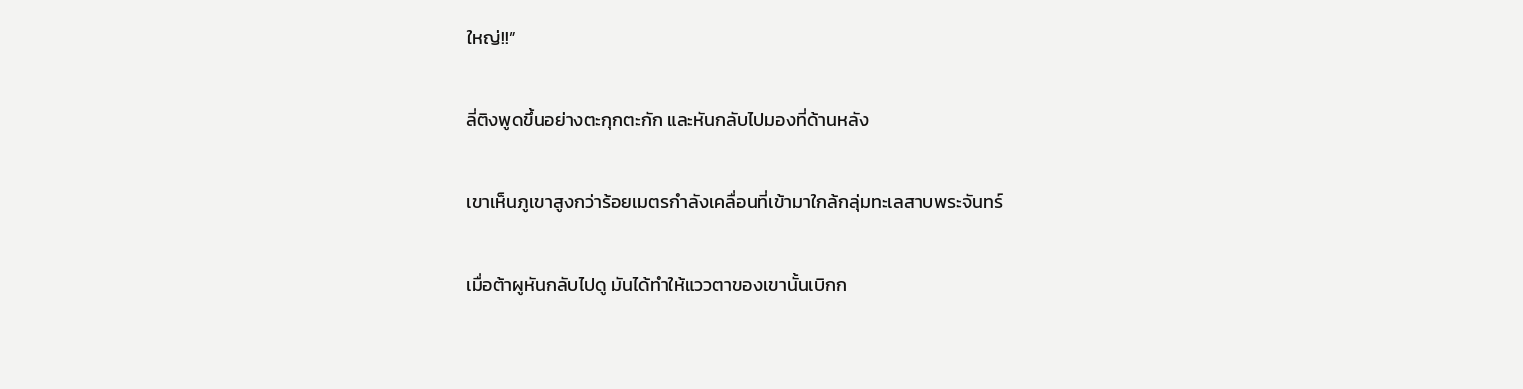ใหญ่!!”

ลี่ติงพูดขึ้นอย่างตะกุกตะกัก และหันกลับไปมองที่ด้านหลัง

เขาเห็นภูเขาสูงกว่าร้อยเมตรกำลังเคลื่อนที่เข้ามาใกล้กลุ่มทะเลสาบพระจันทร์

เมื่อต้าผูหันกลับไปดู มันได้ทำให้แววตาของเขานั้นเบิกก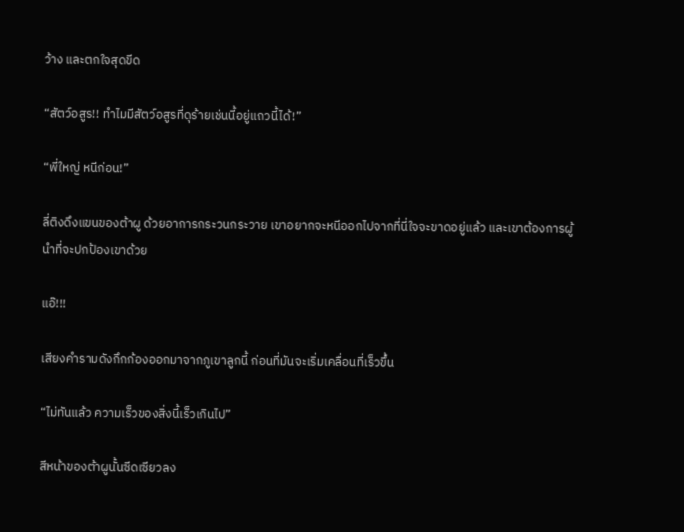ว้าง และตกใจสุดขีด

“สัตว์อสูร!! ทำไมมีสัตว์อสูรที่ดุร้ายเช่นนี้อยู่แถวนี้ได้!”

“พี่ใหญ่ หนีก่อน!”

ลี่ติงดึงแขนของต้าผู ด้วยอาการกระวนกระวาย เขาอยากจะหนีออกไปจากที่นี่ใจจะขาดอยู่แล้ว และเขาต้องการผู้นำที่จะปกป้องเขาด้วย

แอ๊!!!

เสียงคำรามดังกึกก้องออกมาจากภูเขาลูกนี้ ก่อนที่มันจะเริ่มเคลื่อนที่เร็วขึ้น

“ไม่ทันแล้ว ความเร็วของสิ่งนี้เร็วเกินไป”

สีหน้าของต้าผูนั้นซีดเซียวลง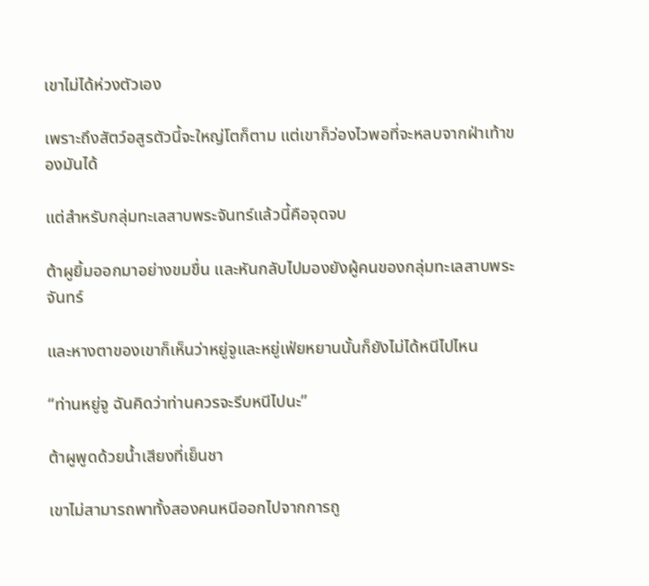เขาไม่ได้ห่วงตัวเอง

เพราะถึงสัตว์อสูรตัวนี้จะใหญ่โตก็ตาม แต่เขาก็ว่องไวพอที่จะหลบจากฝ่าเท้าของมันได้

แต่สำหรับกลุ่มทะเลสาบพระจันทร์แล้วนี้คือจุดจบ

ต้าผูยิ้มออกมาอย่างขมขื่น และหันกลับไปมองยังผู้คนของกลุ่มทะเลสาบพระจันทร์

และหางตาของเขาก็เห็นว่าหยู่จูและหยู่เฟ่ยหยานนั้นก็ยังไม่ได้หนีไปไหน

“ท่านหยู่จู ฉันคิดว่าท่านควรจะรีบหนีไปนะ”

ต้าผูพูดด้วยน้ำเสียงที่เย็นชา

เขาไม่สามารถพาทั้งสองคนหนีออกไปจากการถู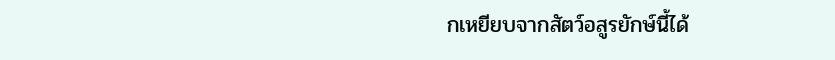กเหยียบจากสัตว์อสูรยักษ์นี้ได้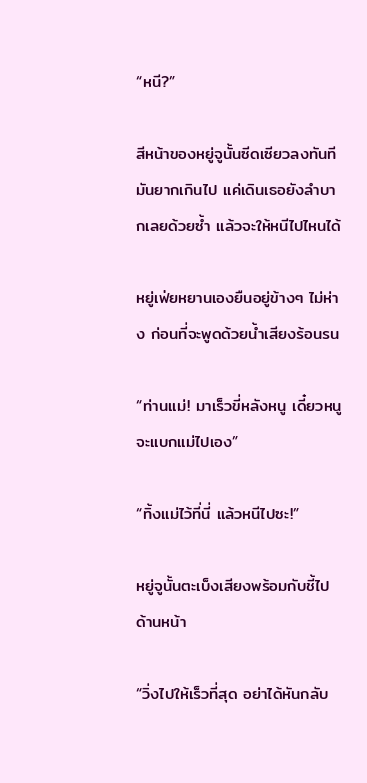“หนี?”

สีหน้าของหยู่จูนั้นซีดเซียวลงทันที มันยากเกินไป แค่เดินเธอยังลำบากเลยด้วยซ้ำ แล้วจะให้หนีไปไหนได้

หยู่เฟ่ยหยานเองยืนอยู่ข้างๆ ไม่ห่าง ก่อนที่จะพูดด้วยน้ำเสียงร้อนรน

“ท่านแม่! มาเร็วขี่หลังหนู เดี๋ยวหนูจะแบกแม่ไปเอง”

“ทิ้งแม่ไว้ที่นี่ แล้วหนีไปซะ!”

หยู่จูนั้นตะเบ็งเสียงพร้อมกับชี้ไปด้านหน้า

“วิ่งไปให้เร็วที่สุด อย่าได้หันกลับ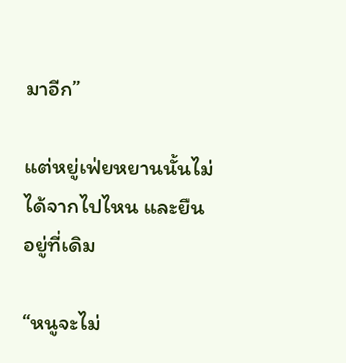มาอีก”

แต่หยู่เฟ่ยหยานนั้นไม่ได้จากไปไหน และยืนอยู่ที่เดิม

“หนูจะไม่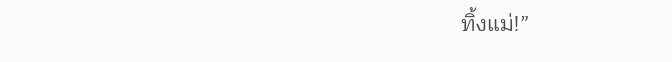ทิ้งแม่!”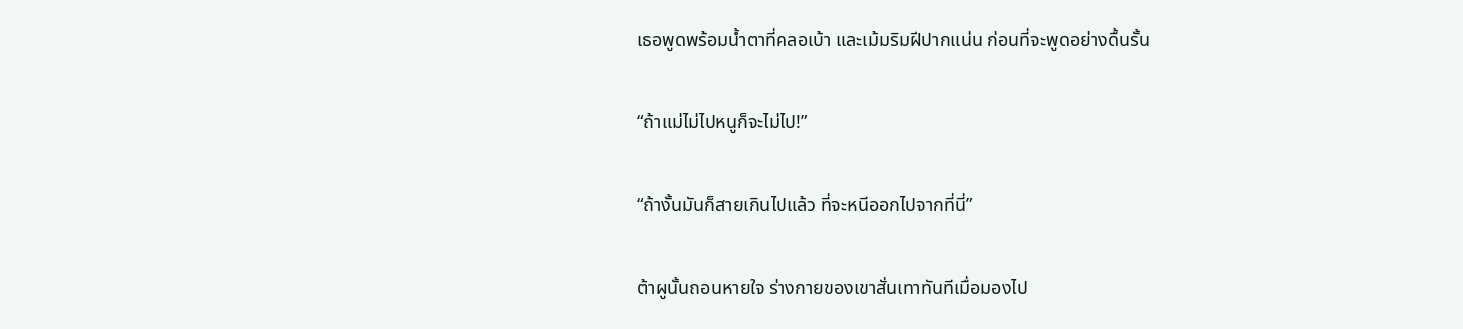เธอพูดพร้อมน้ำตาที่คลอเบ้า และเม้มริมฝีปากแน่น ก่อนที่จะพูดอย่างดื้นรั้น

“ถ้าแม่ไม่ไปหนูก็จะไม่ไป!”

“ถ้างั้นมันก็สายเกินไปแล้ว ที่จะหนีออกไปจากที่นี่”

ต้าผูนั้นถอนหายใจ ร่างกายของเขาสั่นเทาทันทีเมื่อมองไป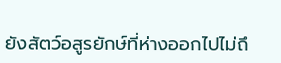ยังสัตว์อสูรยักษ์ที่ห่างออกไปไม่ถึ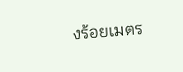งร้อยเมตร